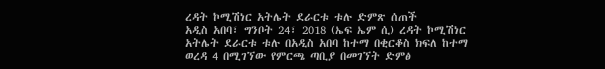ረዳት ኮሚሽነር አትሌት ደራርቱ ቱሉ ድምጽ ሰጠች
አዲስ አበባ፣ ግንቦት 24፣ 2018 (ኤፍ ኤም ሲ) ረዳት ኮሚሽነር አትሌት ደራርቱ ቱሉ በአዲስ አበባ ከተማ በቂርቆስ ክፍለ ከተማ ወረዳ 4 በሚገኘው የምርጫ ጣቢያ በመገኘት ድምፅ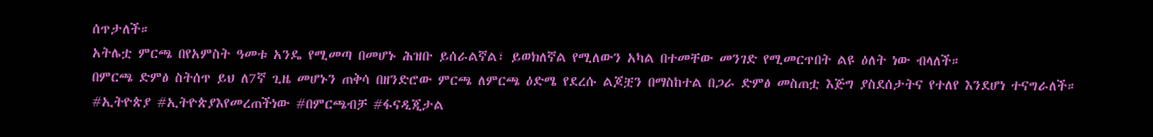ሰጥታለች።
አትሌቷ ምርጫ በየአምስት ዓመቱ አንዴ የሚመጣ በመሆኑ ሕዝቡ ይሰራልኛል፣ ይወክለኛል የሚለውን አካል በተመቸው መንገድ የሚመርጥበት ልዩ ዕለት ነው ብላለች።
በምርጫ ድምፅ ስትሰጥ ይህ ለ7ኛ ጊዜ መሆኑን ጠቅሳ በዘንድሮው ምርጫ ለምርጫ ዕድሜ የደረሱ ልጆቿን በማስከተል በጋራ ድምፅ መስጠቷ እጅግ ያስደሰታትና የተለየ እንደሆነ ተናግራለች።
#ኢትዮጵያ #ኢትዮጵያእየመረጠችነው #በምርጫብቻ #ፋናዲጂታል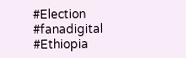#Election #fanadigital #Ethiopia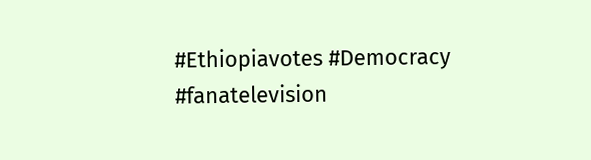#Ethiopiavotes #Democracy #fanatelevision